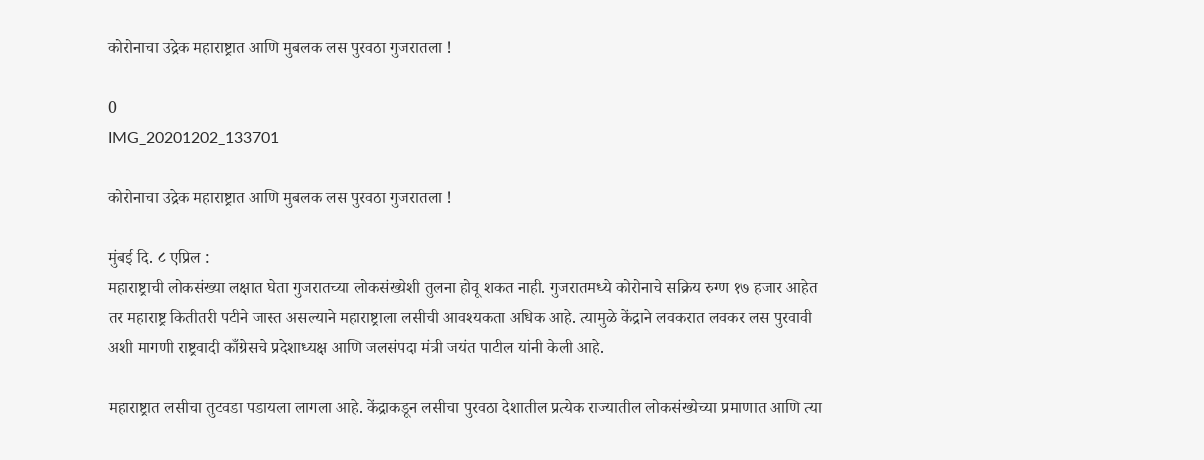कोरोनाचा उद्रेक महाराष्ट्रात आणि मुबलक लस पुरवठा गुजरातला !

0
IMG_20201202_133701

कोरोनाचा उद्रेक महाराष्ट्रात आणि मुबलक लस पुरवठा गुजरातला !

मुंबई दि. ८ एप्रिल :
महाराष्ट्राची लोकसंख्या लक्षात घेता गुजरातच्या लोकसंख्येशी तुलना होवू शकत नाही. गुजरातमध्ये कोरोनाचे सक्रिय रुग्ण १७ हजार आहेत तर महाराष्ट्र कितीतरी पटीने जास्त असल्याने महाराष्ट्राला लसीची आवश्यकता अधिक आहे. त्यामुळे केंद्राने लवकरात लवकर लस पुरवावी अशी मागणी राष्ट्रवादी काँग्रेसचे प्रदेशाध्यक्ष आणि जलसंपदा मंत्री जयंत पाटील यांनी केली आहे.

महाराष्ट्रात लसीचा तुटवडा पडायला लागला आहे. केंद्राकडून लसीचा पुरवठा देशातील प्रत्येक राज्यातील लोकसंख्येच्या प्रमाणात आणि त्या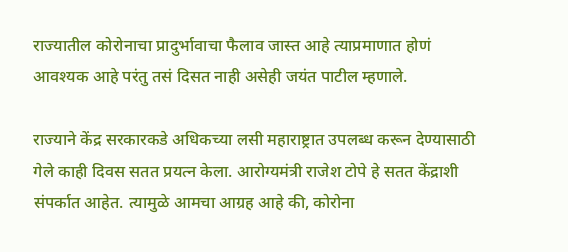राज्यातील कोरोनाचा प्रादुर्भावाचा फैलाव जास्त आहे त्याप्रमाणात होणं आवश्यक आहे परंतु तसं दिसत नाही असेही जयंत पाटील म्हणाले.

राज्याने केंद्र सरकारकडे अधिकच्या लसी महाराष्ट्रात उपलब्ध करून देण्यासाठी गेले काही दिवस सतत प्रयत्न केला. आरोग्यमंत्री राजेश टोपे हे सतत केंद्राशी संपर्कात आहेत. त्यामुळे आमचा आग्रह आहे की, कोरोना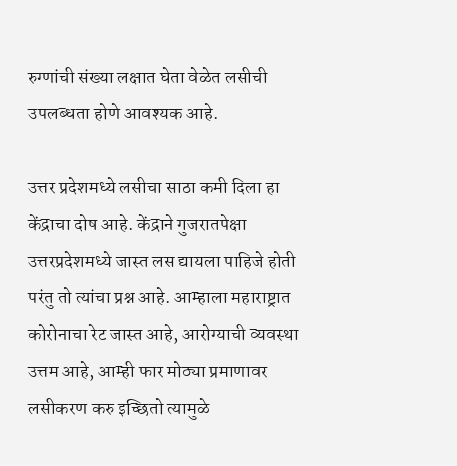रुग्णांची संख्या लक्षात घेता वेळेत लसीची उपलब्धता होणे आवश्यक आहे.

उत्तर प्रदेशमध्ये लसीचा साठा कमी दिला हा केंद्राचा दोष आहे. केंद्राने गुजरातपेक्षा उत्तरप्रदेशमध्ये जास्त लस द्यायला पाहिजे होती परंतु तो त्यांचा प्रश्न आहे. आम्हाला महाराष्ट्रात कोरोनाचा रेट जास्त आहे, आरोग्याची व्यवस्था उत्तम आहे, आम्ही फार मोठ्या प्रमाणावर लसीकरण करु इच्छितो त्यामुळे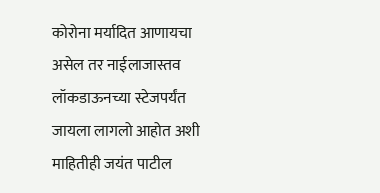कोरोना मर्यादित आणायचा असेल तर नाईलाजास्तव लॉकडाऊनच्या स्टेजपर्यंत जायला लागलो आहोत अशी माहितीही जयंत पाटील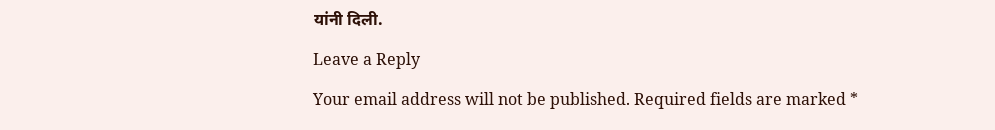यांनी दिली.

Leave a Reply

Your email address will not be published. Required fields are marked *